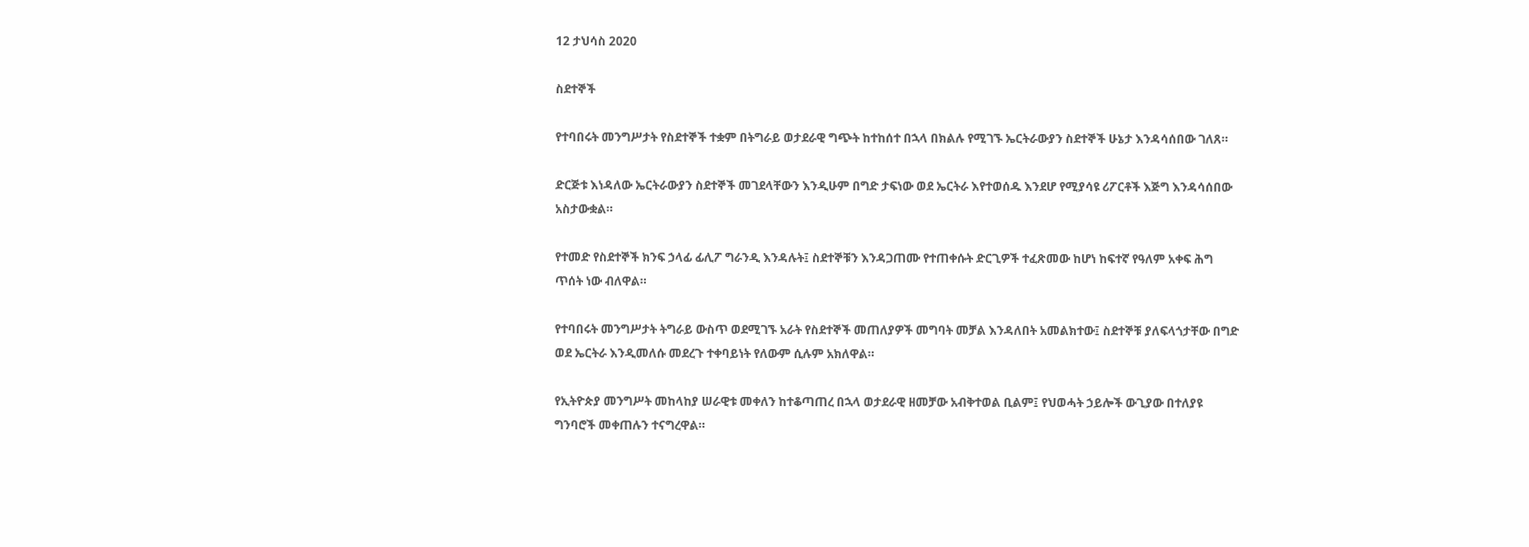12 ታህሳስ 2020

ስደተኞች

የተባበሩት መንግሥታት የስደተኞች ተቋም በትግራይ ወታደራዊ ግጭት ከተከሰተ በኋላ በክልሉ የሚገኙ ኤርትራውያን ስደተኞች ሁኔታ እንዳሳሰበው ገለጸ።

ድርጅቱ እነዳለው ኤርትራውያን ስደተኞች መገደላቸውን እንዲሁም በግድ ታፍነው ወደ ኤርትራ እየተወሰዱ እንደሆ የሚያሳዩ ሪፖርቶች እጅግ እንዳሳሰበው አስታውቋል።

የተመድ የስደተኞች ክንፍ ኃላፊ ፊሊፖ ግራንዲ እንዳሉት፤ ስደተኞቹን እንዳጋጠሙ የተጠቀሱት ድርጊዎች ተፈጽመው ከሆነ ከፍተኛ የዓለም አቀፍ ሕግ ጥሰት ነው ብለዋል።

የተባበሩት መንግሥታት ትግራይ ውስጥ ወደሚገኙ አራት የስደተኞች መጠለያዎች መግባት መቻል እንዳለበት አመልክተው፤ ስደተኞቹ ያለፍላጎታቸው በግድ ወደ ኤርትራ እንዲመለሱ መደረጉ ተቀባይነት የለውም ሲሉም አክለዋል።

የኢትዮጵያ መንግሥት መከላከያ ሠራዊቱ መቀለን ከተቆጣጠረ በኋላ ወታደራዊ ዘመቻው አብቅተወል ቢልም፤ የህወሓት ኃይሎች ውጊያው በተለያዩ ግንባሮች መቀጠሉን ተናግረዋል።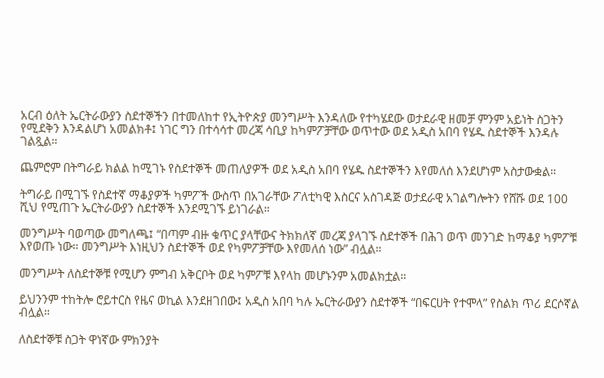አርብ ዕለት ኤርትራውያን ስደተኞችን በተመለከተ የኢትዮጵያ መንግሥት እንዳለው የተካሄደው ወታደራዊ ዘመቻ ምንም አይነት ስጋትን የሚደቅን እንዳልሆነ አመልክቶ፤ ነገር ግን በተሳሳተ መረጃ ሳቢያ ከካምፖቻቸው ወጥተው ወደ አዲስ አበባ የሄዱ ስደተኞች እንዳሉ ገልጿል።

ጨምሮም በትግራይ ክልል ከሚገኑ የስደተኞች መጠለያዎች ወደ አዲስ አበባ የሄዱ ስደተኞችን እየመለሰ እንደሆነም አስታውቋል።

ትግራይ በሚገኙ የስደተኛ ማቆያዎች ካምፖች ውስጥ በአገራቸው ፖለቲካዊ እስርና አስገዳጅ ወታደራዊ አገልግሎትን የሸሹ ወደ 100 ሺህ የሚጠጉ ኤርትራውያን ስደተኞች እንደሚገኙ ይነገራል።

መንግሥት ባወጣው መግለጫ፤ “በጣም ብዙ ቁጥር ያላቸውና ትክክለኛ መረጃ ያላገኙ ስደተኞች በሕገ ወጥ መንገድ ከማቆያ ካምፖቹ እየወጡ ነው። መንግሥት እነዚህን ስደተኞች ወደ የካምፖቻቸው እየመለሰ ነው” ብሏል።

መንግሥት ለስደተኞቹ የሚሆን ምግብ አቅርቦት ወደ ካምፖቹ እየላከ መሆኑንም አመልክቷል።

ይህንንም ተከትሎ ሮይተርስ የዜና ወኪል እንደዘገበው፤ አዲስ አበባ ካሉ ኤርትራውያን ስደተኞች “በፍርሀት የተሞላ” የስልክ ጥሪ ደርሶኛል ብሏል።

ለስደተኞቹ ስጋት ዋነኛው ምክንያት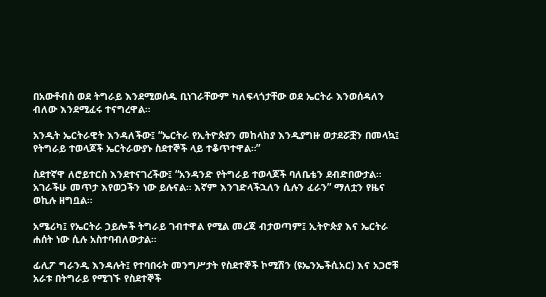በአውቶብስ ወደ ትግራይ እንደሚወሰዱ ቢነገራቸውም ካለፍላጎታቸው ወደ ኤርትራ እንወሰዳለን ብለው እንደሚፈሩ ተናግረዋል።

አንዲት ኤርትራዊት እንዳለችው፤ “ኤርትራ የኢትዮጵያን መከላከያ እንዲያግዙ ወታደሯቿን በመላኳ፤ የትግራይ ተወላጆች ኤርትራውያኑ ስደተኞች ላይ ተቆጥተዋል።”

ስደተኛዋ ለሮይተርስ እንደተናገረችው፤ “አንዳንድ የትግራይ ተወላጆች ባለቤቴን ደብድበውታል። አገራችሁ መጥታ እየወጋችን ነው ይሉናል። እኛም እንገድላችኋለን ሲሉን ፈራን” ማለቷን የዜና ወኪሉ ዘግቧል።

አሜሪካ፤ የኤርትራ ኃይሎች ትግራይ ገብተዋል የሚል መረጃ ብታወጣም፤ ኢትዮጵያ እና ኤርትራ ሐሰት ነው ሲሉ አስተባብለውታል።

ፊሊፖ ግራንዲ እንዳሉት፤ የተባበሩት መንግሥታት የስደተኞች ኮሚሽን (ዩኤንኤችሲአር) እና አጋሮቹ አራቱ በትግራይ የሚገኙ የስደተኞች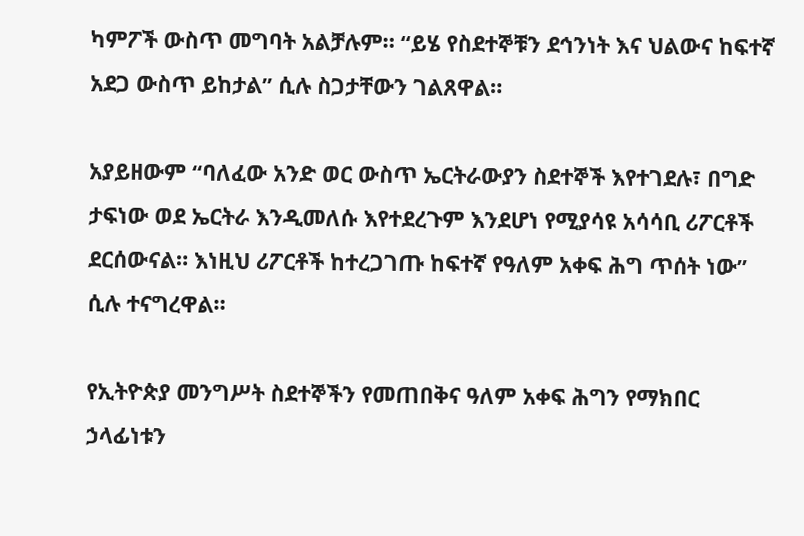ካምፖች ውስጥ መግባት አልቻሉም። “ይሄ የስደተኞቹን ደኅንነት እና ህልውና ከፍተኛ አደጋ ውስጥ ይከታል” ሲሉ ስጋታቸውን ገልጸዋል።

አያይዘውም “ባለፈው አንድ ወር ውስጥ ኤርትራውያን ስደተኞች እየተገደሉ፣ በግድ ታፍነው ወደ ኤርትራ እንዲመለሱ እየተደረጉም እንደሆነ የሚያሳዩ አሳሳቢ ሪፖርቶች ደርሰውናል። እነዚህ ሪፖርቶች ከተረጋገጡ ከፍተኛ የዓለም አቀፍ ሕግ ጥሰት ነው” ሲሉ ተናግረዋል።

የኢትዮጵያ መንግሥት ስደተኞችን የመጠበቅና ዓለም አቀፍ ሕግን የማክበር ኃላፊነቱን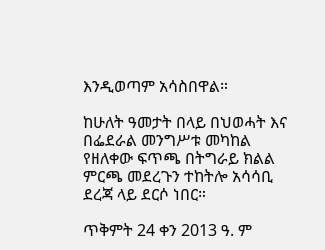እንዲወጣም አሳስበዋል።

ከሁለት ዓመታት በላይ በህወሓት እና በፌደራል መንግሥቱ መካከል የዘለቀው ፍጥጫ በትግራይ ክልል ምርጫ መደረጉን ተከትሎ አሳሳቢ ደረጃ ላይ ደርሶ ነበር።

ጥቅምት 24 ቀን 2013 ዓ. ም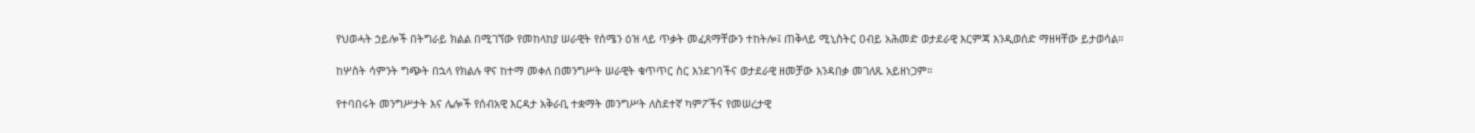የህወሓት ኃይሎች በትግራይ ክልል በሚገኘው የመከላከያ ሠራዊት የሰሜን ዕዝ ላይ ጥቃት መፈጸማቸውን ተከትሎ፤ ጠቅላይ ሚኒስትር ዐብይ አሕመድ ወታደራዊ እርምጃ እንዲወሰድ ማዘዛቸው ይታወሳል።

ከሦስት ሳምንት ግጭት በኋላ የክልሉ ዋና ከተማ መቀለ በመንግሥት ሠራዊት ቁጥጥር ስር እንደገባችና ወታደራዊ ዘመቻው እንዳበቃ መገለጹ አይዘነጋም።

የተባበሩት መንግሥታት እና ሌሎች የሰብአዊ እርዳታ አቅራቢ ተቋማት መንግሥት ለስደተኛ ካምፖችና የመሠረታዊ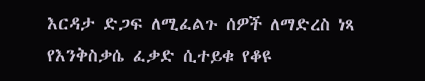እርዳታ ድጋፍ ለሚፈልጉ ሰዎች ለማድረስ ነጻ የእንቅስቃሴ ፈቃድ ሲተይቁ የቆዩ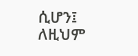ሲሆን፤ ለዚህም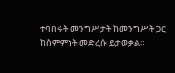ተባበሩት መንግሥታት ከመንግሥት ጋር ከስምምነት መድረሱ ይታወቃል።